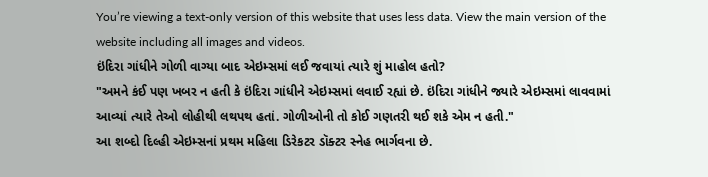You’re viewing a text-only version of this website that uses less data. View the main version of the website including all images and videos.
ઇંદિરા ગાંધીને ગોળી વાગ્યા બાદ એઇમ્સમાં લઈ જવાયાં ત્યારે શું માહોલ હતો?
"અમને કંઈ પણ ખબર ન હતી કે ઇંદિરા ગાંધીને એઇમ્સમાં લવાઈ રહ્યાં છે. ઇંદિરા ગાંધીને જ્યારે એઇમ્સમાં લાવવામાં આવ્યાં ત્યારે તેઓ લોહીથી લથપથ હતાં. ગોળીઓની તો કોઈ ગણતરી થઈ શકે એમ ન હતી."
આ શબ્દો દિલ્હી એઇમ્સનાં પ્રથમ મહિલા ડિરેકટર ડૉક્ટર સ્નેહ ભાર્ગવના છે.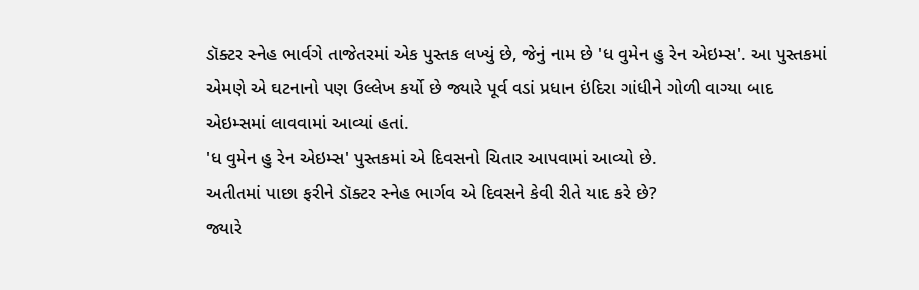ડૉક્ટર સ્નેહ ભાર્વગે તાજેતરમાં એક પુસ્તક લખ્યું છે, જેનું નામ છે 'ધ વુમેન હુ રેન એઇમ્સ'. આ પુસ્તકમાં એમણે એ ઘટનાનો પણ ઉલ્લેખ કર્યો છે જ્યારે પૂર્વ વડાં પ્રધાન ઇંદિરા ગાંધીને ગોળી વાગ્યા બાદ એઇમ્સમાં લાવવામાં આવ્યાં હતાં.
'ધ વુમેન હુ રેન એઇમ્સ' પુસ્તકમાં એ દિવસનો ચિતાર આપવામાં આવ્યો છે.
અતીતમાં પાછા ફરીને ડૉક્ટર સ્નેહ ભાર્ગવ એ દિવસને કેવી રીતે યાદ કરે છે?
જ્યારે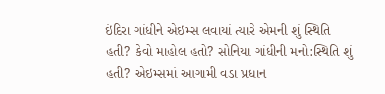ઇંદિરા ગાંધીને એઇમ્સ લવાયાં ત્યારે એમની શું સ્થિતિ હતી? કેવો માહોલ હતો? સોનિયા ગાંધીની મનો:સ્થિતિ શું હતી? એઇમ્સમાં આગામી વડા પ્રધાન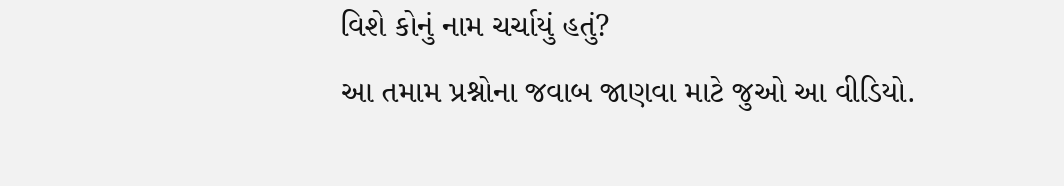વિશે કોનું નામ ચર્ચાયું હતું?
આ તમામ પ્રશ્નોના જવાબ જાણવા માટે જુઓ આ વીડિયો.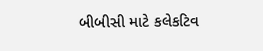બીબીસી માટે કલેકટિવ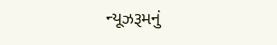ન્યૂઝરૂમનું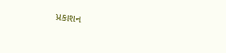પ્રકાશન